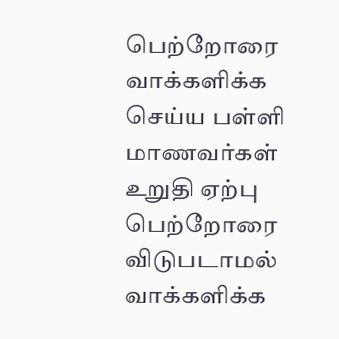பெற்றோரை வாக்களிக்க செய்ய பள்ளி மாணவர்கள் உறுதி ஏற்பு
பெற்றோரை விடுபடாமல் வாக்களிக்க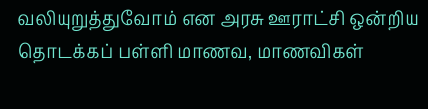வலியுறுத்துவோம் என அரசு ஊராட்சி ஒன்றிய தொடக்கப் பள்ளி மாணவ, மாணவிகள்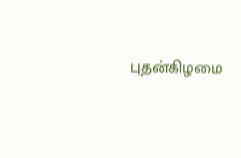புதன்கிழமை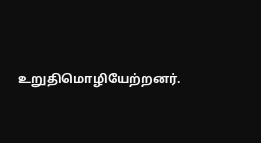உறுதிமொழியேற்றனர்.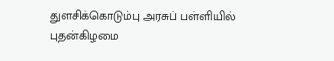துளசிக்கொடும்பு அரசுப் பள்ளியில் புதன்கிழமை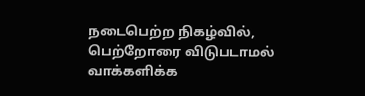நடைபெற்ற நிகழ்வில், பெற்றோரை விடுபடாமல் வாக்களிக்க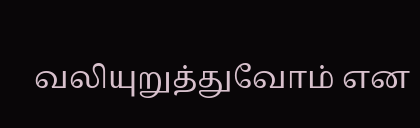வலியுறுத்துவோம் என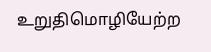உறுதிமொழியேற்ற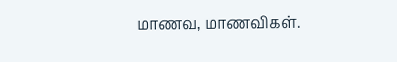மாணவ, மாணவிகள்.